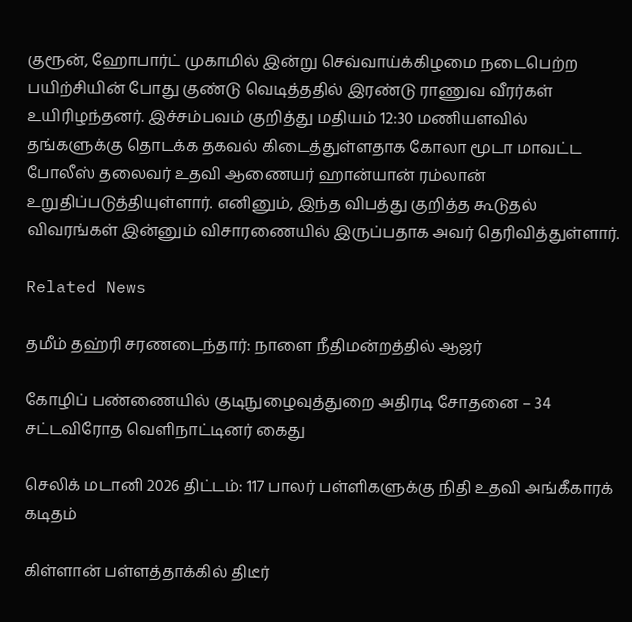குரூன், ஹோபார்ட் முகாமில் இன்று செவ்வாய்க்கிழமை நடைபெற்ற பயிற்சியின் போது குண்டு வெடித்ததில் இரண்டு ராணுவ வீரர்கள் உயிரிழந்தனர். இச்சம்பவம் குறித்து மதியம் 12:30 மணியளவில் தங்களுக்கு தொடக்க தகவல் கிடைத்துள்ளதாக கோலா மூடா மாவட்ட போலீஸ் தலைவர் உதவி ஆணையர் ஹான்யான் ரம்லான் உறுதிப்படுத்தியுள்ளார். எனினும், இந்த விபத்து குறித்த கூடுதல் விவரங்கள் இன்னும் விசாரணையில் இருப்பதாக அவர் தெரிவித்துள்ளார்.

Related News

தமீம் தஹ்ரி சரணடைந்தார்: நாளை நீதிமன்றத்தில் ஆஜர்

கோழிப் பண்ணையில் குடிநுழைவுத்துறை அதிரடி சோதனை – 34 சட்டவிரோத வெளிநாட்டினர் கைது

செலிக் மடானி 2026 திட்டம்: 117 பாலர் பள்ளிகளுக்கு நிதி உதவி அங்கீகாரக் கடிதம்

கிள்ளான் பள்ளத்தாக்கில் திடீர்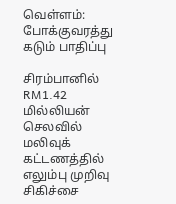வெள்ளம்: போக்குவரத்து கடும் பாதிப்பு

சிரம்பானில் RM1.42 மில்லியன் செலவில் மலிவுக் கட்டணத்தில் எலும்பு முறிவு சிகிச்சை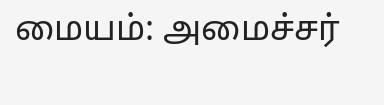மையம்: அமைச்சர்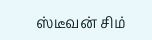ஸ்டீவன் சிம்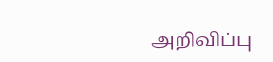அறிவிப்பு